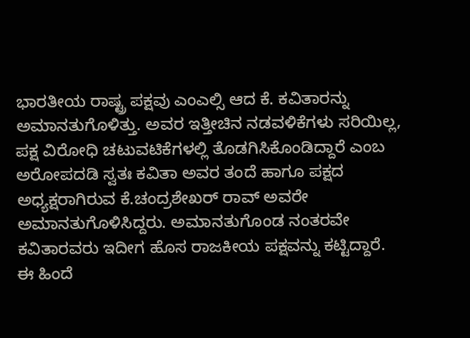ಭಾರತೀಯ ರಾಷ್ಟ್ರ ಪಕ್ಷವು ಎಂಎಲ್ಸಿ ಆದ ಕೆ. ಕವಿತಾರನ್ನು ಅಮಾನತುಗೊಳಿತ್ತು. ಅವರ ಇತ್ತೀಚಿನ ನಡವಳಿಕೆಗಳು ಸರಿಯಿಲ್ಲ, ಪಕ್ಷ ವಿರೋಧಿ ಚಟುವಟಿಕೆಗಳಲ್ಲಿ ತೊಡಗಿಸಿಕೊಂಡಿದ್ದಾರೆ ಎಂಬ ಅರೋಪದಡಿ ಸ್ವತಃ ಕವಿತಾ ಅವರ ತಂದೆ ಹಾಗೂ ಪಕ್ಷದ ಅಧ್ಯಕ್ಷರಾಗಿರುವ ಕೆ.ಚಂದ್ರಶೇಖರ್ ರಾವ್ ಅವರೇ ಅಮಾನತುಗೊಳಿಸಿದ್ದರು. ಅಮಾನತುಗೊಂಡ ನಂತರವೇ ಕವಿತಾರವರು ಇದೀಗ ಹೊಸ ರಾಜಕೀಯ ಪಕ್ಷವನ್ನು ಕಟ್ಟಿದ್ದಾರೆ.
ಈ ಹಿಂದೆ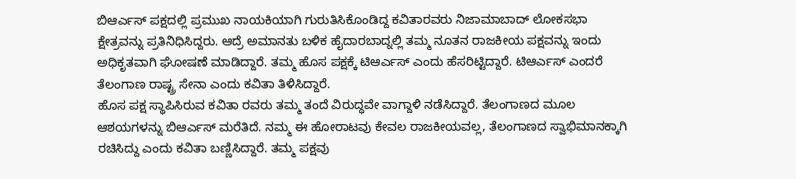ಬಿಆರ್ಎಸ್ ಪಕ್ಷದಲ್ಲಿ ಪ್ರಮುಖ ನಾಯಕಿಯಾಗಿ ಗುರುತಿಸಿಕೊಂಡಿದ್ದ ಕವಿತಾರವರು ನಿಜಾಮಾಬಾದ್ ಲೋಕಸಭಾ ಕ್ಷೇತ್ರವನ್ನು ಪ್ರತಿನಿಧಿಸಿದ್ದರು. ಆದ್ರೆ ಅಮಾನತು ಬಳಿಕ ಹೈದಾರಬಾದ್ನಲ್ಲಿ ತಮ್ಮ ನೂತನ ರಾಜಕೀಯ ಪಕ್ಷವನ್ನು ಇಂದು ಅಧಿಕೃತವಾಗಿ ಘೋಷಣೆ ಮಾಡಿದ್ದಾರೆ. ತಮ್ಮ ಹೊಸ ಪಕ್ಷಕ್ಕೆ ಟಿಆರ್ಎಸ್ ಎಂದು ಹೆಸರಿಟ್ಟಿದ್ದಾರೆ. ಟಿಆರ್ಎಸ್ ಎಂದರೆ ತೆಲಂಗಾಣ ರಾಷ್ಟ್ರ ಸೇನಾ ಎಂದು ಕವಿತಾ ತಿಳಿಸಿದ್ದಾರೆ.
ಹೊಸ ಪಕ್ಷ ಸ್ಥಾಪಿಸಿರುವ ಕವಿತಾ ರವರು ತಮ್ಮ ತಂದೆ ವಿರುದ್ಧವೇ ವಾಗ್ದಾಳಿ ನಡೆಸಿದ್ದಾರೆ. ತೆಲಂಗಾಣದ ಮೂಲ ಆಶಯಗಳನ್ನು ಬಿಆರ್ಎಸ್ ಮರೆತಿದೆ. ನಮ್ಮ ಈ ಹೋರಾಟವು ಕೇವಲ ರಾಜಕೀಯವಲ್ಲ, ತೆಲಂಗಾಣದ ಸ್ವಾಭಿಮಾನಕ್ಕಾಗಿ ರಚಿಸಿದ್ದು ಎಂದು ಕವಿತಾ ಬಣ್ಣಿಸಿದ್ದಾರೆ. ತಮ್ಮ ಪಕ್ಷವು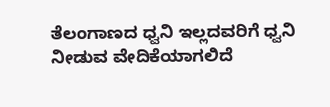ತೆಲಂಗಾಣದ ಧ್ವನಿ ಇಲ್ಲದವರಿಗೆ ಧ್ವನಿ ನೀಡುವ ವೇದಿಕೆಯಾಗಲಿದೆ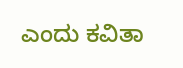ಎಂದು ಕವಿತಾ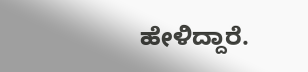ಹೇಳಿದ್ದಾರೆ.